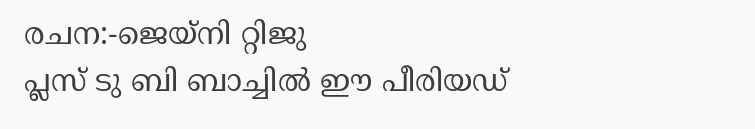രചന:-ജെയ്നി റ്റിജു
പ്ലസ് ടു ബി ബാച്ചിൽ ഈ പീരിയഡ്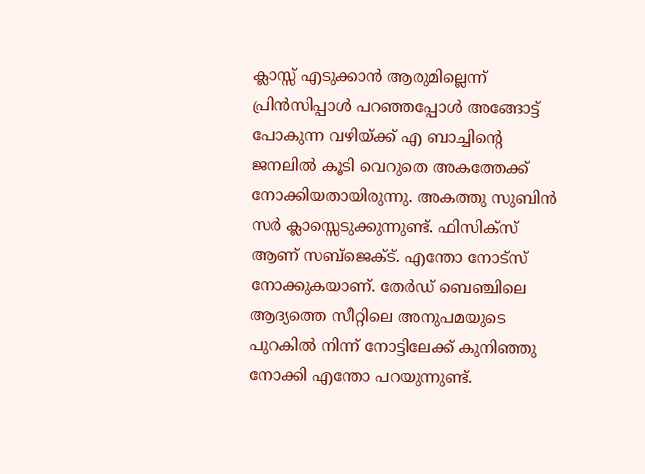ക്ലാസ്സ് എടുക്കാൻ ആരുമില്ലെന്ന് പ്രിൻസിപ്പാൾ പറഞ്ഞപ്പോൾ അങ്ങോട്ട് പോകുന്ന വഴിയ്ക്ക് എ ബാച്ചിന്റെ ജനലിൽ കൂടി വെറുതെ അകത്തേക്ക് നോക്കിയതായിരുന്നു. അകത്തു സുബിൻ സർ ക്ലാസ്സെടുക്കുന്നുണ്ട്. ഫിസിക്സ് ആണ് സബ്ജെക്ട്. എന്തോ നോട്സ് നോക്കുകയാണ്. തേർഡ് ബെഞ്ചിലെ ആദ്യത്തെ സീറ്റിലെ അനുപമയുടെ പുറകിൽ നിന്ന് നോട്ടിലേക്ക് കുനിഞ്ഞു നോക്കി എന്തോ പറയുന്നുണ്ട്.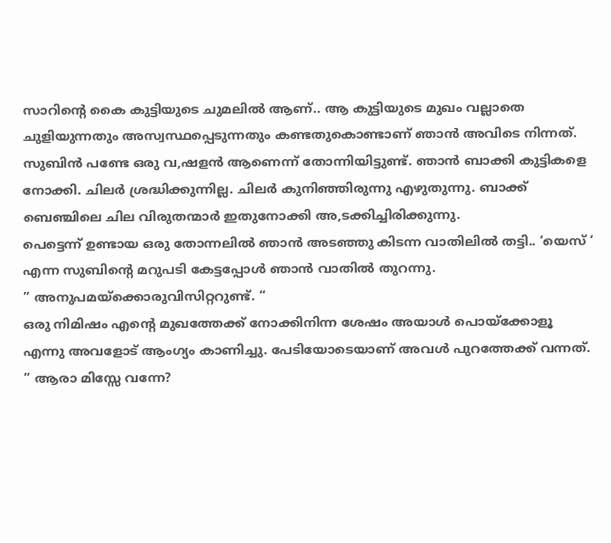സാറിന്റെ കൈ കുട്ടിയുടെ ചുമലിൽ ആണ്.. ആ കുട്ടിയുടെ മുഖം വല്ലാതെ ചുളിയുന്നതും അസ്വസ്ഥപ്പെടുന്നതും കണ്ടതുകൊണ്ടാണ് ഞാൻ അവിടെ നിന്നത്. സുബിൻ പണ്ടേ ഒരു വ,ഷളൻ ആണെന്ന് തോന്നിയിട്ടുണ്ട്. ഞാൻ ബാക്കി കുട്ടികളെ നോക്കി. ചിലർ ശ്രദ്ധിക്കുന്നില്ല. ചിലർ കുനിഞ്ഞിരുന്നു എഴുതുന്നു. ബാക്ക് ബെഞ്ചിലെ ചില വിരുതന്മാർ ഇതുനോക്കി അ,ടക്കിച്ചിരിക്കുന്നു.
പെട്ടെന്ന് ഉണ്ടായ ഒരു തോന്നലിൽ ഞാൻ അടഞ്ഞു കിടന്ന വാതിലിൽ തട്ടി.. ‘യെസ് ‘ എന്ന സുബിന്റെ മറുപടി കേട്ടപ്പോൾ ഞാൻ വാതിൽ തുറന്നു.
” അനുപമയ്ക്കൊരുവിസിറ്ററുണ്ട്. “
ഒരു നിമിഷം എന്റെ മുഖത്തേക്ക് നോക്കിനിന്ന ശേഷം അയാൾ പൊയ്ക്കോളൂ എന്നു അവളോട് ആംഗ്യം കാണിച്ചു. പേടിയോടെയാണ് അവൾ പുറത്തേക്ക് വന്നത്.
” ആരാ മിസ്സേ വന്നേ?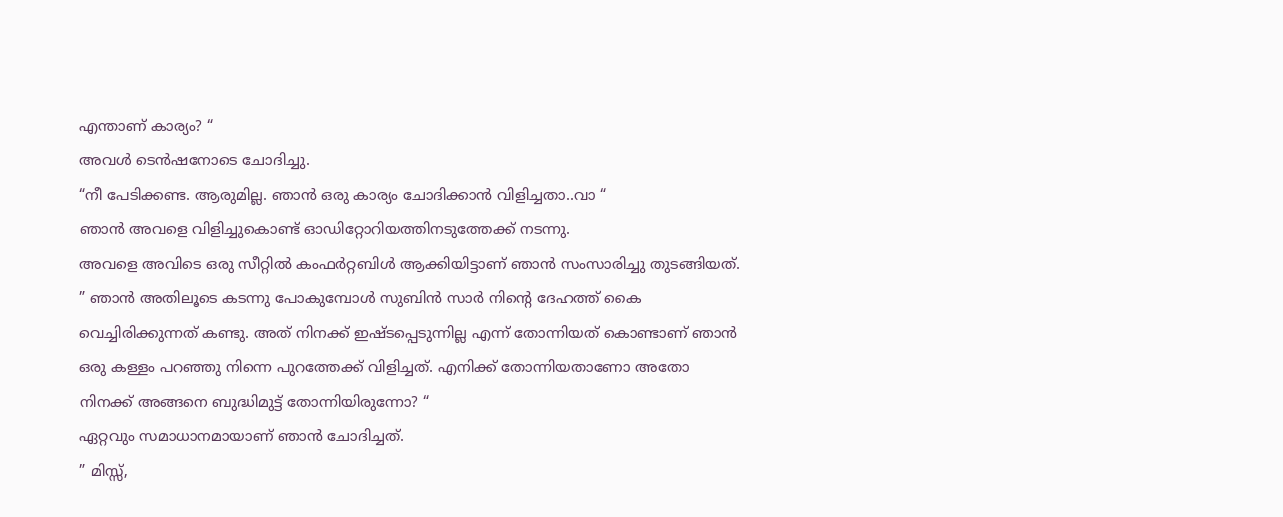എന്താണ് കാര്യം? “
അവൾ ടെൻഷനോടെ ചോദിച്ചു.
“നീ പേടിക്കണ്ട. ആരുമില്ല. ഞാൻ ഒരു കാര്യം ചോദിക്കാൻ വിളിച്ചതാ..വാ “
ഞാൻ അവളെ വിളിച്ചുകൊണ്ട് ഓഡിറ്റോറിയത്തിനടുത്തേക്ക് നടന്നു.
അവളെ അവിടെ ഒരു സീറ്റിൽ കംഫർറ്റബിൾ ആക്കിയിട്ടാണ് ഞാൻ സംസാരിച്ചു തുടങ്ങിയത്.
” ഞാൻ അതിലൂടെ കടന്നു പോകുമ്പോൾ സുബിൻ സാർ നിന്റെ ദേഹത്ത് കൈ വെച്ചിരിക്കുന്നത് കണ്ടു. അത് നിനക്ക് ഇഷ്ടപ്പെടുന്നില്ല എന്ന് തോന്നിയത് കൊണ്ടാണ് ഞാൻ ഒരു കള്ളം പറഞ്ഞു നിന്നെ പുറത്തേക്ക് വിളിച്ചത്. എനിക്ക് തോന്നിയതാണോ അതോ നിനക്ക് അങ്ങനെ ബുദ്ധിമുട്ട് തോന്നിയിരുന്നോ? “
ഏറ്റവും സമാധാനമായാണ് ഞാൻ ചോദിച്ചത്.
” മിസ്സ്,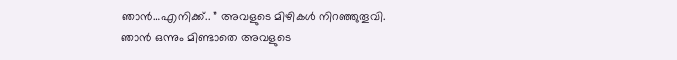ഞാൻ…എനിക്ക്.. ” അവളുടെ മിഴികൾ നിറഞ്ഞുതൂവി. ഞാൻ ഒന്നും മിണ്ടാതെ അവളുടെ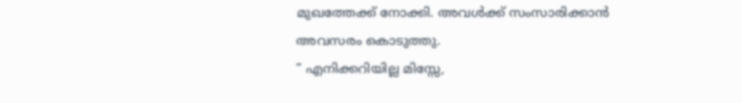മുഖത്തേക്ക് നോക്കി. അവൾക്ക് സംസാരിക്കാൻ അവസരം കൊടുത്തു.
” എനിക്കറിയില്ല മിസ്സേ,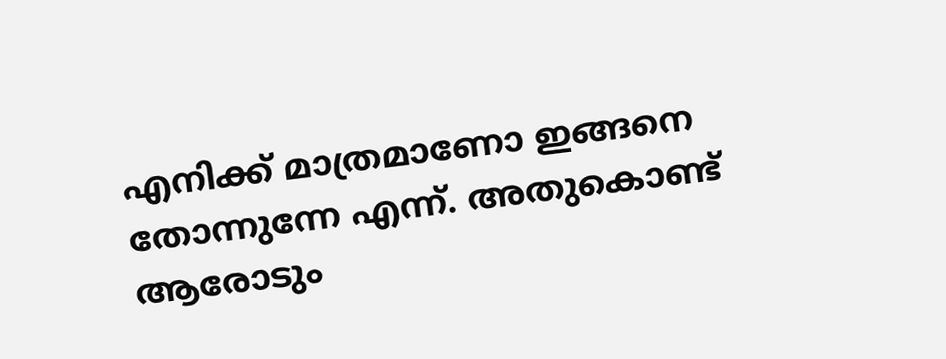എനിക്ക് മാത്രമാണോ ഇങ്ങനെ തോന്നുന്നേ എന്ന്. അതുകൊണ്ട് ആരോടും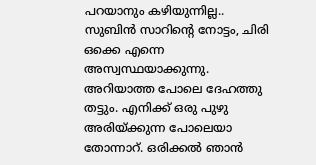പറയാനും കഴിയുന്നില്ല.. സുബിൻ സാറിന്റെ നോട്ടം, ചിരി ഒക്കെ എന്നെ അസ്വസ്ഥയാക്കുന്നു. അറിയാത്ത പോലെ ദേഹത്തു തട്ടും. എനിക്ക് ഒരു പുഴു അരിയ്ക്കുന്ന പോലെയാ തോന്നാറ്. ഒരിക്കൽ ഞാൻ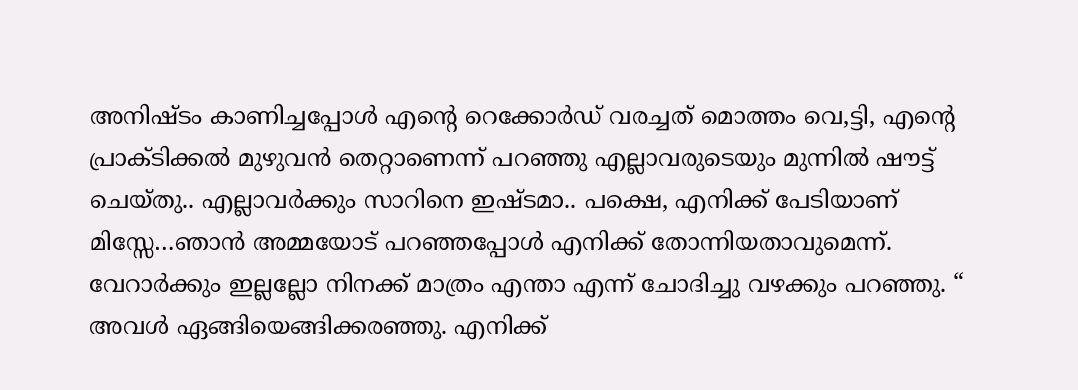അനിഷ്ടം കാണിച്ചപ്പോൾ എന്റെ റെക്കോർഡ് വരച്ചത് മൊത്തം വെ,ട്ടി, എന്റെ പ്രാക്ടിക്കൽ മുഴുവൻ തെറ്റാണെന്ന് പറഞ്ഞു എല്ലാവരുടെയും മുന്നിൽ ഷൗട്ട് ചെയ്തു.. എല്ലാവർക്കും സാറിനെ ഇഷ്ടമാ.. പക്ഷെ, എനിക്ക് പേടിയാണ് മിസ്സേ…ഞാൻ അമ്മയോട് പറഞ്ഞപ്പോൾ എനിക്ക് തോന്നിയതാവുമെന്ന്. വേറാർക്കും ഇല്ലല്ലോ നിനക്ക് മാത്രം എന്താ എന്ന് ചോദിച്ചു വഴക്കും പറഞ്ഞു. “
അവൾ ഏങ്ങിയെങ്ങിക്കരഞ്ഞു. എനിക്ക്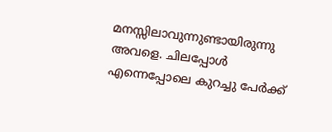മനസ്സിലാവുന്നുണ്ടായിരുന്നു അവളെ. ചിലപ്പോൾ എന്നെപ്പോലെ കുറച്ചു പേർക്ക്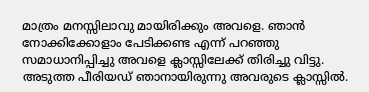മാത്രം മനസ്സിലാവു മായിരിക്കും അവളെ. ഞാൻ നോക്കിക്കോളാം പേടിക്കണ്ട എന്ന് പറഞ്ഞു സമാധാനിപ്പിച്ചു അവളെ ക്ലാസ്സിലേക്ക് തിരിച്ചു വിട്ടു.
അടുത്ത പീരിയഡ് ഞാനായിരുന്നു അവരുടെ ക്ലാസ്സിൽ.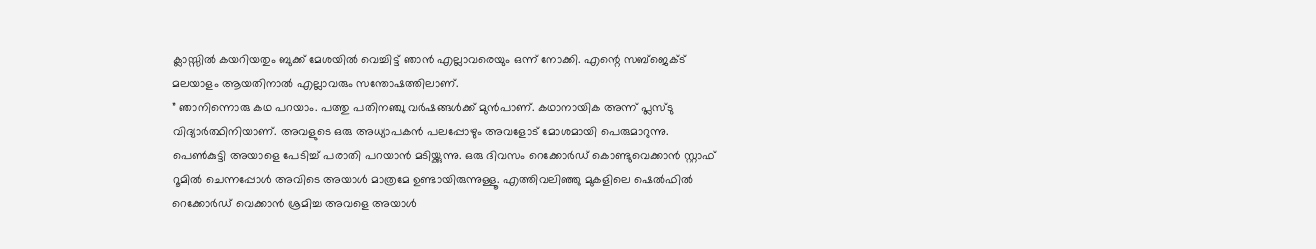ക്ലാസ്സിൽ കയറിയതും ബുക്ക് മേശയിൽ വെച്ചിട്ട് ഞാൻ എല്ലാവരെയും ഒന്ന് നോക്കി. എന്റെ സബ്ജെക്ട് മലയാളം ആയതിനാൽ എല്ലാവരും സന്തോഷത്തിലാണ്.
” ഞാനിന്നൊരു കഥ പറയാം. പത്തു പതിനഞ്ചു വർഷങ്ങൾക്ക് മുൻപാണ്. കഥാനായിക അന്ന് പ്ലസ്ടു വിദ്യാർത്ഥിനിയാണ്. അവളുടെ ഒരു അധ്യാപകൻ പലപ്പോഴും അവളോട് മോശമായി പെരുമാറുന്നു. പെൺകുട്ടി അയാളെ പേടിച്ച് പരാതി പറയാൻ മടിയ്ക്കുന്നു. ഒരു ദിവസം റെക്കോർഡ് കൊണ്ടുവെക്കാൻ സ്റ്റാഫ് റൂമിൽ ചെന്നപ്പോൾ അവിടെ അയാൾ മാത്രമേ ഉണ്ടായിരുന്നുള്ളൂ. എത്തിവലിഞ്ഞു മുകളിലെ ഷെൽഫിൽ റെക്കോർഡ് വെക്കാൻ ശ്രമിച്ച അവളെ അയാൾ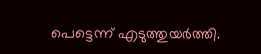പെട്ടെന്ന് എടുത്തുയർത്തി.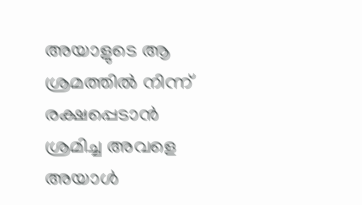അയാളുടെ ആ ശ്രമത്തിൽ നിന്ന് രക്ഷപ്പെടാൻ ശ്രമിച്ച അവളെ അയാൾ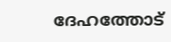ദേഹത്തോട്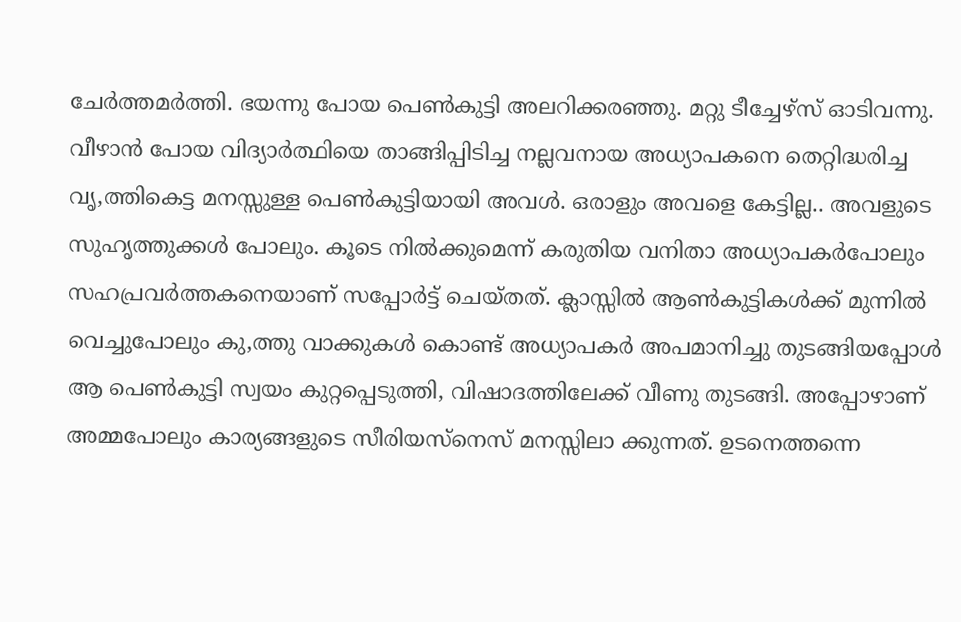ചേർത്തമർത്തി. ഭയന്നു പോയ പെൺകുട്ടി അലറിക്കരഞ്ഞു. മറ്റു ടീച്ചേഴ്സ് ഓടിവന്നു. വീഴാൻ പോയ വിദ്യാർത്ഥിയെ താങ്ങിപ്പിടിച്ച നല്ലവനായ അധ്യാപകനെ തെറ്റിദ്ധരിച്ച വൃ,ത്തികെട്ട മനസ്സുള്ള പെൺകുട്ടിയായി അവൾ. ഒരാളും അവളെ കേട്ടില്ല.. അവളുടെ സുഹൃത്തുക്കൾ പോലും. കൂടെ നിൽക്കുമെന്ന് കരുതിയ വനിതാ അധ്യാപകർപോലും സഹപ്രവർത്തകനെയാണ് സപ്പോർട്ട് ചെയ്തത്. ക്ലാസ്സിൽ ആൺകുട്ടികൾക്ക് മുന്നിൽ വെച്ചുപോലും കു,ത്തു വാക്കുകൾ കൊണ്ട് അധ്യാപകർ അപമാനിച്ചു തുടങ്ങിയപ്പോൾ ആ പെൺകുട്ടി സ്വയം കുറ്റപ്പെടുത്തി, വിഷാദത്തിലേക്ക് വീണു തുടങ്ങി. അപ്പോഴാണ് അമ്മപോലും കാര്യങ്ങളുടെ സീരിയസ്നെസ് മനസ്സിലാ ക്കുന്നത്. ഉടനെത്തന്നെ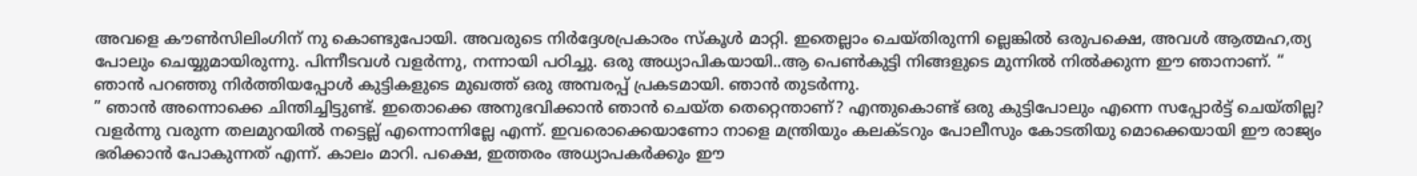അവളെ കൗൺസിലിംഗിന് നു കൊണ്ടുപോയി. അവരുടെ നിർദ്ദേശപ്രകാരം സ്കൂൾ മാറ്റി. ഇതെല്ലാം ചെയ്തിരുന്നി ല്ലെങ്കിൽ ഒരുപക്ഷെ, അവൾ ആത്മഹ,ത്യ പോലും ചെയ്യുമായിരുന്നു. പിന്നീടവൾ വളർന്നു, നന്നായി പഠിച്ചു. ഒരു അധ്യാപികയായി..ആ പെൺകുട്ടി നിങ്ങളുടെ മുന്നിൽ നിൽക്കുന്ന ഈ ഞാനാണ്. “
ഞാൻ പറഞ്ഞു നിർത്തിയപ്പോൾ കുട്ടികളുടെ മുഖത്ത് ഒരു അമ്പരപ്പ് പ്രകടമായി. ഞാൻ തുടർന്നു.
” ഞാൻ അന്നൊക്കെ ചിന്തിച്ചിട്ടുണ്ട്. ഇതൊക്കെ അനുഭവിക്കാൻ ഞാൻ ചെയ്ത തെറ്റെന്താണ്? എന്തുകൊണ്ട് ഒരു കുട്ടിപോലും എന്നെ സപ്പോർട്ട് ചെയ്തില്ല? വളർന്നു വരുന്ന തലമുറയിൽ നട്ടെല്ല് എന്നൊന്നില്ലേ എന്ന്. ഇവരൊക്കെയാണോ നാളെ മന്ത്രിയും കലക്ടറും പോലീസും കോടതിയു മൊക്കെയായി ഈ രാജ്യം ഭരിക്കാൻ പോകുന്നത് എന്ന്. കാലം മാറി. പക്ഷെ, ഇത്തരം അധ്യാപകർക്കും ഈ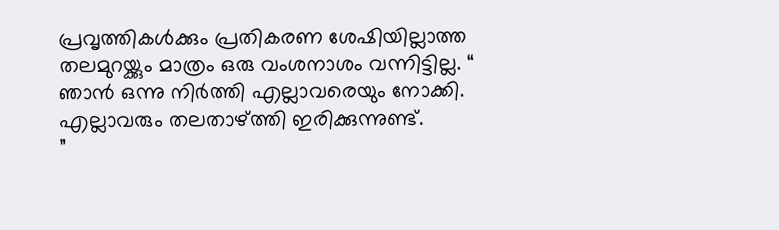പ്രവൃത്തികൾക്കും പ്രതികരണ ശേഷിയില്ലാത്ത തലമുറയ്ക്കും മാത്രം ഒരു വംശനാശം വന്നിട്ടില്ല. “
ഞാൻ ഒന്നു നിർത്തി എല്ലാവരെയും നോക്കി. എല്ലാവരും തലതാഴ്ത്തി ഇരിക്കുന്നുണ്ട്.
”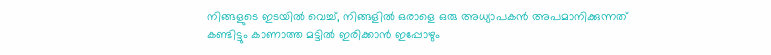നിങ്ങളുടെ ഇടയിൽ വെച്ച്, നിങ്ങളിൽ ഒരാളെ ഒരു അധ്യാപകൻ അപമാനിക്കുന്നത് കണ്ടിട്ടും കാണാത്ത മട്ടിൽ ഇരിക്കാൻ ഇപ്പോഴും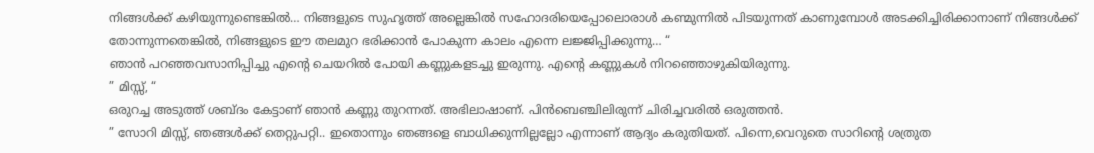നിങ്ങൾക്ക് കഴിയുന്നുണ്ടെങ്കിൽ… നിങ്ങളുടെ സുഹൃത്ത് അല്ലെങ്കിൽ സഹോദരിയെപ്പോലൊരാൾ കണ്മുന്നിൽ പിടയുന്നത് കാണുമ്പോൾ അടക്കിച്ചിരിക്കാനാണ് നിങ്ങൾക്ക് തോന്നുന്നതെങ്കിൽ, നിങ്ങളുടെ ഈ തലമുറ ഭരിക്കാൻ പോകുന്ന കാലം എന്നെ ലജ്ജിപ്പിക്കുന്നു… “
ഞാൻ പറഞ്ഞവസാനിപ്പിച്ചു എന്റെ ചെയറിൽ പോയി കണ്ണുകളടച്ചു ഇരുന്നു. എന്റെ കണ്ണുകൾ നിറഞ്ഞൊഴുകിയിരുന്നു.
” മിസ്സ്, “
ഒരുറച്ച അടുത്ത് ശബ്ദം കേട്ടാണ് ഞാൻ കണ്ണു തുറന്നത്. അഭിലാഷാണ്. പിൻബെഞ്ചിലിരുന്ന് ചിരിച്ചവരിൽ ഒരുത്തൻ.
” സോറി മിസ്സ്, ഞങ്ങൾക്ക് തെറ്റുപറ്റി.. ഇതൊന്നും ഞങ്ങളെ ബാധിക്കുന്നില്ലല്ലോ എന്നാണ് ആദ്യം കരുതിയത്. പിന്നെ,വെറുതെ സാറിന്റെ ശത്രുത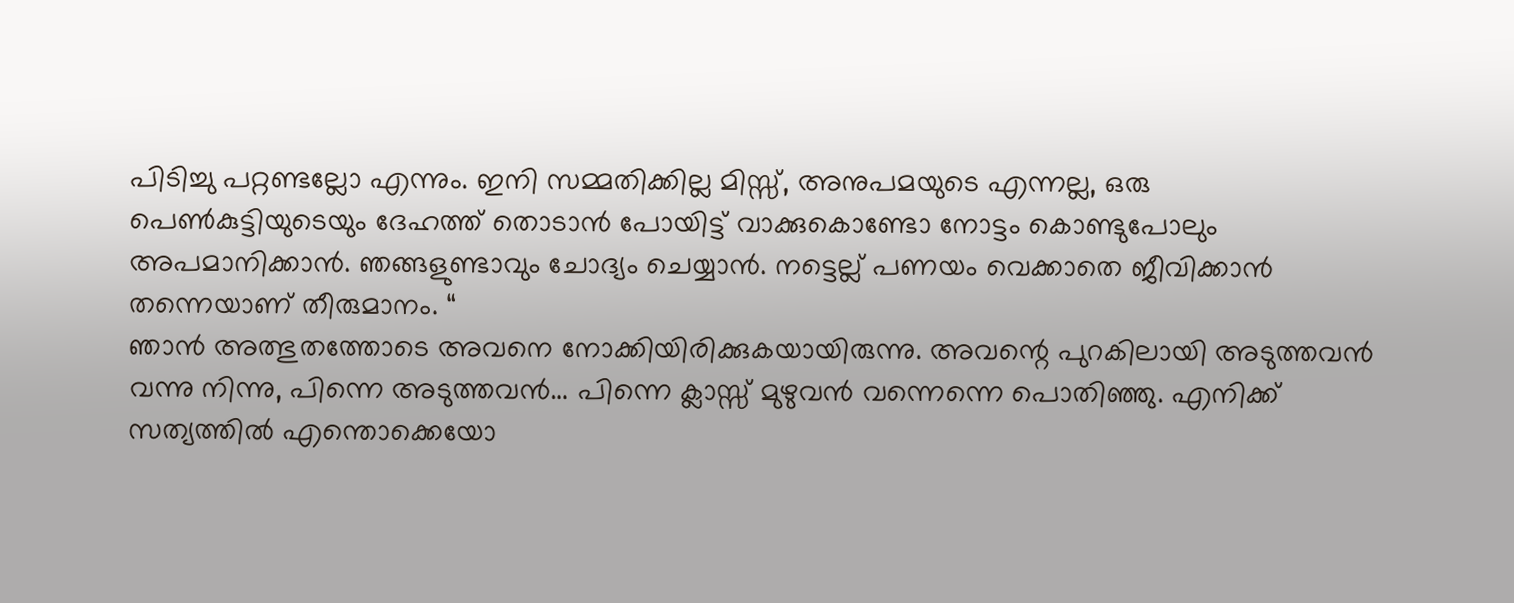പിടിച്ചു പറ്റണ്ടല്ലോ എന്നും. ഇനി സമ്മതിക്കില്ല മിസ്സ്, അനുപമയുടെ എന്നല്ല, ഒരു പെൺകുട്ടിയുടെയും ദേഹത്ത് തൊടാൻ പോയിട്ട് വാക്കുകൊണ്ടോ നോട്ടം കൊണ്ടുപോലും അപമാനിക്കാൻ. ഞങ്ങളുണ്ടാവും ചോദ്യം ചെയ്യാൻ. നട്ടെല്ല് പണയം വെക്കാതെ ജീവിക്കാൻ തന്നെയാണ് തീരുമാനം. “
ഞാൻ അത്ഭുതത്തോടെ അവനെ നോക്കിയിരിക്കുകയായിരുന്നു. അവന്റെ പുറകിലായി അടുത്തവൻ വന്നു നിന്നു, പിന്നെ അടുത്തവൻ… പിന്നെ ക്ലാസ്സ് മുഴുവൻ വന്നെന്നെ പൊതിഞ്ഞു. എനിക്ക് സത്യത്തിൽ എന്തൊക്കെയോ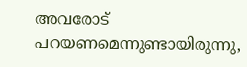അവരോട് പറയണമെന്നുണ്ടായിരുന്നു,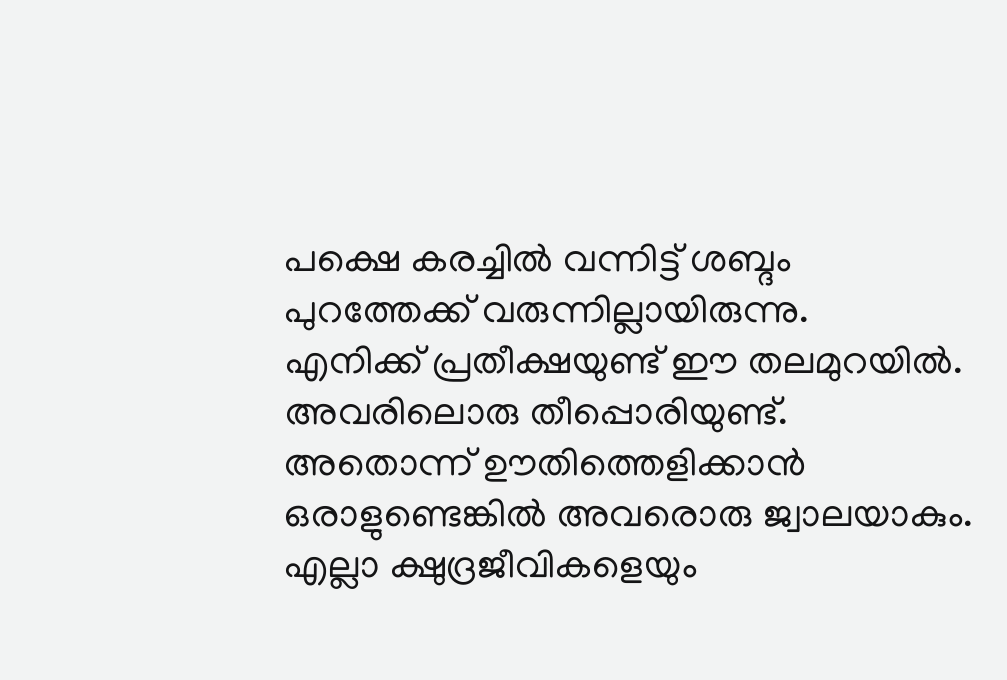പക്ഷെ കരച്ചിൽ വന്നിട്ട് ശബ്ദം പുറത്തേക്ക് വരുന്നില്ലായിരുന്നു.
എനിക്ക് പ്രതീക്ഷയുണ്ട് ഈ തലമുറയിൽ. അവരിലൊരു തീപ്പൊരിയുണ്ട്. അതൊന്ന് ഊതിത്തെളിക്കാൻ ഒരാളുണ്ടെങ്കിൽ അവരൊരു ജ്വാലയാകും. എല്ലാ ക്ഷുദ്രജീവികളെയും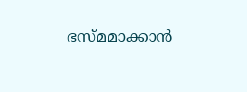ഭസ്മമാക്കാൻ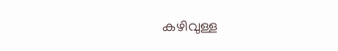കഴിവുള്ള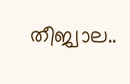തീജ്വാല..